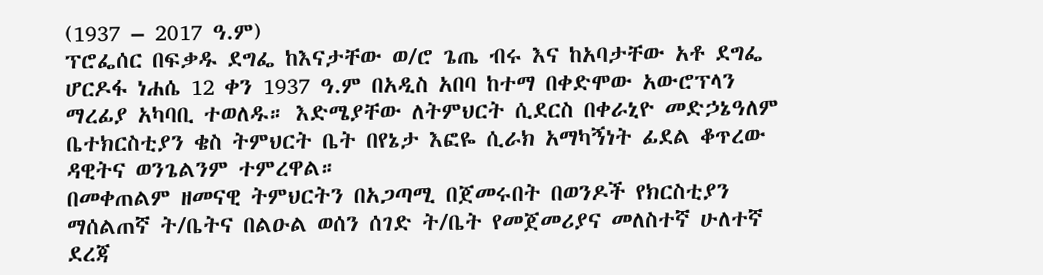(1937 – 2017 ዓ.ም)
ፕሮፌሰር በፍቃዱ ደግፌ ከእናታቸው ወ/ሮ ጌጤ ብሩ እና ከአባታቸው አቶ ደግፌ ሆርዶፋ ነሐሴ 12 ቀን 1937 ዓ.ም በአዲስ አበባ ከተማ በቀድሞው አውሮፕላን ማረፊያ አካባቢ ተወለዱ። እድሜያቸው ለትምህርት ሲደርስ በቀራኒዮ መድኃኔዓለም ቤተክርስቲያን ቄስ ትምህርት ቤት በየኔታ እፎዬ ሲራክ አማካኝነት ፊደል ቆጥረው ዳዊትና ወንጌልንም ተምረዋል።
በመቀጠልም ዘመናዊ ትምህርትን በአጋጣሚ በጀመሩበት በወንዶች የክርስቲያን ማሰልጠኛ ት/ቤትና በልዑል ወሰን ሰገድ ት/ቤት የመጀመሪያና መለስተኛ ሁለተኛ ደረጃ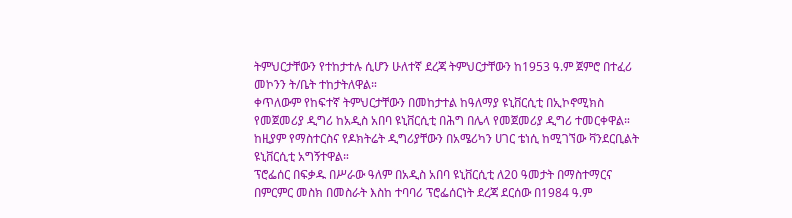ትምህርታቸውን የተከታተሉ ሲሆን ሁለተኛ ደረጃ ትምህርታቸውን ከ1953 ዓ.ም ጀምሮ በተፈሪ መኮንን ት/ቤት ተከታትለዋል።
ቀጥለውም የከፍተኛ ትምህርታቸውን በመከታተል ከዓለማያ ዩኒቨርሲቲ በኢኮኖሚክስ የመጀመሪያ ዲግሪ ከአዲስ አበባ ዩኒቨርሲቲ በሕግ በሌላ የመጀመሪያ ዲግሪ ተመርቀዋል። ከዚያም የማስተርስና የዶክትሬት ዲግሪያቸውን በአሜሪካን ሀገር ቴነሲ ከሚገኘው ቫንደርቢልት ዩኒቨርሲቲ አግኝተዋል።
ፕሮፌሰር በፍቃዱ በሥራው ዓለም በአዲስ አበባ ዩኒቨርሲቲ ለ20 ዓመታት በማስተማርና በምርምር መስክ በመስራት እስከ ተባባሪ ፕሮፌሰርነት ደረጃ ደርሰው በ1984 ዓ.ም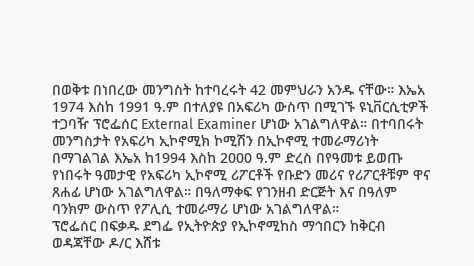በወቅቱ በነበረው መንግስት ከተባረሩት 42 መምህራን አንዱ ናቸው። እኤአ 1974 እስከ 1991 ዓ.ም በተለያዩ በአፍሪካ ውስጥ በሚገኙ ዩኒቨርሲቲዎች ተጋባዥ ፕሮፌሰር External Examiner ሆነው አገልግለዋል። በተባበሩት መንግስታት የአፍሪካ ኢኮኖሚክ ኮሚሽን በኢኮኖሚ ተመራማሪነት በማገልገል እኤአ ከ1994 እስከ 2000 ዓ.ም ድረስ በየዓመቱ ይወጡ የነበሩት ዓመታዊ የአፍሪካ ኢኮኖሚ ሪፖርቶች የቡድን መሪና የሪፖርቶቹም ዋና ጸሐፊ ሆነው አገልግለዋል። በዓለማቀፍ የገንዘብ ድርጅት እና በዓለም ባንክም ውስጥ የፖሊሲ ተመራማሪ ሆነው አገልግለዋል።
ፕሮፌሰር በፍቃዱ ደግፌ የኢትዮጵያ የኢኮኖሚከስ ማኅበርን ከቅርብ ወዳጃቸው ዶ/ር እሸቱ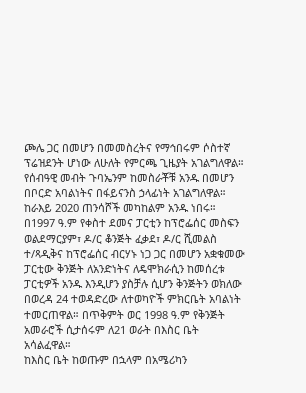ጮሌ ጋር በመሆን በመመስረትና የማኅበሩም ሶስተኛ ፕሬዝደንት ሆነው ለሁለት የምርጫ ጊዜያት አገልግለዋል።
የሰብዓዊ መብት ጉባኤንም ከመስራቾቹ አንዱ በመሆን በቦርድ አባልነትና በፋይናንስ ኃላፊነት አገልግለዋል። ከራእይ 2020 ጠንሳሾች መካከልም አንዱ ነበሩ።
በ1997 ዓ.ም የቀስተ ደመና ፓርቲን ከፕሮፌሰር መስፍን ወልደማርያም፣ ዶ/ር ቆንጅት ፈቃደ፣ ዶ/ር ሺመልስ ተ/ጻዲቅና ከፕሮፌሰር ብርሃኑ ነጋ ጋር በመሆን አቋቁመው ፓርቲው ቅንጅት ለአንድነትና ለዴሞክራሲን ከመሰረቱ ፓርቲዎች አንዱ እንዲሆን ያስቻሉ ሲሆን ቅንጅትን ወክለው በወረዳ 24 ተወዳድረው ለተወካዮች ምክርቤት አባልነት ተመርጠዋል። በጥቅምት ወር 1998 ዓ.ም የቅንጅት አመራሮች ሲታሰሩም ለ21 ወራት በእስር ቤት አሳልፈዋል።
ከእስር ቤት ከወጡም በኋላም በአሜሪካን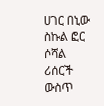ሀገር በኒው ስኩል ፎር ሶሻል ሪሰርች ውስጥ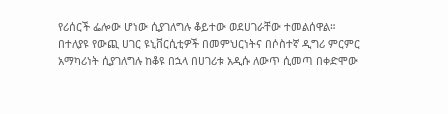የሪሰርች ፌሎው ሆነው ሲያገለግሉ ቆይተው ወደሀገራቸው ተመልሰዋል።
በተለያዩ የውጪ ሀገር ዩኒቨርሲቲዎች በመምህርነትና በሶስተኛ ዲግሪ ምርምር አማካሪነት ሲያገለግሉ ከቆዩ በኋላ በሀገሪቱ አዲሱ ለውጥ ሲመጣ በቀድሞው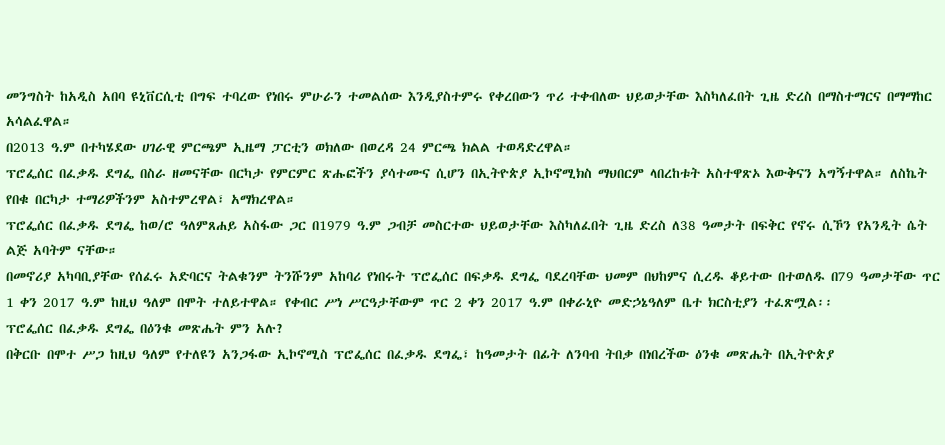መንግስት ከአዲስ አበባ ዩኒቨርሲቲ በግፍ ተባረው የነበሩ ምሁራን ተመልሰው እንዲያስተምሩ የቀረበውን ጥሪ ተቀብለው ህይወታቸው እስካለፈበት ጊዜ ድረስ በማስተማርና በማማከር አሳልፈዋል።
በ2013 ዓ.ም በተካሄደው ሀገራዊ ምርጫም ኢዜማ ፓርቲን ወክለው በወረዳ 24 ምርጫ ክልል ተወዳድረዋል።
ፕሮፌሰር በፈቃዱ ደግፌ በስራ ዘመናቸው በርካታ የምርምር ጽሑፎችን ያሳተሙና ሲሆን በኢትዮጵያ ኢኮኖሚክስ ማህበርም ላበረከቱት አስተዋጽኦ እውቅናን አግኝተዋል። ለስኬት የበቁ በርካታ ተማሪዎችንም አስተምረዋል፣ አማክረዋል።
ፕሮፌሰር በፈቃዱ ደግፌ ከወ/ሮ ዓለምጸሐይ አስፋው ጋር በ1979 ዓ.ም ጋብቻ መስርተው ህይወታቸው እስካለፈበት ጊዜ ድረስ ለ38 ዓመታት በፍቅር የኖሩ ሲኾን የአንዲት ሴት ልጅ አባትም ናቸው።
በመኖሪያ አካባቢያቸው የሰፈሩ አድባርና ትልቁንም ትንሹንም አከባሪ የነበሩት ፕሮፌሰር በፍቃዱ ደግፌ ባደረባቸው ህመም በህከምና ሲረዱ ቆይተው በተወለዱ በ79 ዓመታቸው ጥር 1 ቀን 2017 ዓ.ም ከዚህ ዓለም በሞት ተለይተዋል። የቀብር ሥነ ሥርዓታቸውም ጥር 2 ቀን 2017 ዓ.ም በቀራኒዮ መድኃኔዓለም ቤተ ክርስቲያን ተፈጽሟል፡፡
ፕሮፌሰር በፈቃዱ ደግፌ በዕንቁ መጽሔት ምን አሉ?
በቅርቡ በሞተ ሥጋ ከዚህ ዓለም የተለዩን አንጋፋው ኢኮኖሚስ ፕሮፌሰር በፈቃዱ ደግፌ፣ ከዓመታት በፊት ለንባብ ትበቃ በነበረችው ዕንቁ መጽሔት በኢትዮጵያ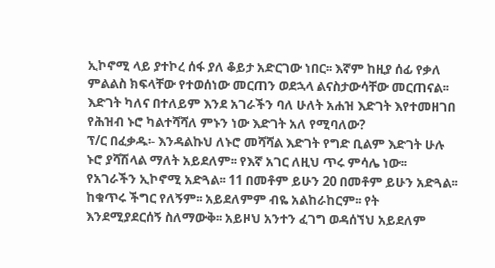ኢኮኖሚ ላይ ያተኮረ ሰፋ ያለ ቆይታ አድርገው ነበር፡፡ እኛም ከዚያ ሰፊ የቃለ ምልልስ ክፍላቸው የተወሰነው መርጠን ወደኋላ ልናስታውሳቸው መርጠናል፡፡
እድገት ካለና በተለይም እንደ አገራችን ባለ ሁለት አሐዝ እድገት እየተመዘገበ የሕዝብ ኑሮ ካልተሻሻለ ምኑን ነው እድገት አለ የሚባለው?
ፕ/ር በፈቃዱ፡- እንዳልኩህ ለኑሮ መሻሻል እድገት የግድ ቢልም እድገት ሁሉ ኑሮ ያሻሽላል ማለት አይደለም፡፡ የእኛ አገር ለዚህ ጥሩ ምሳሌ ነው፡፡ የአገራችን ኢኮኖሚ አድጓል፡፡ 11 በመቶም ይሁን 20 በመቶም ይሁን አድጓል፡፡ ከቁጥሩ ችግር የለኝም፡፡ አይደለምም ብዬ አልከራከርም፡፡ የት እንደሚያደርሰኝ ስለማውቅ፡፡ አይዞህ አንተን ፈገግ ወዳሰኘህ አይደለም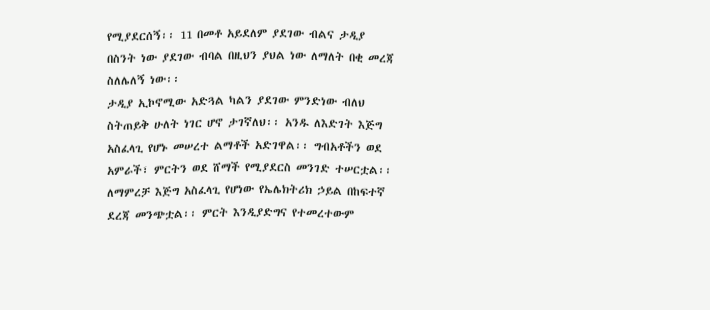የሚያደርሰኝ፡፡ 11 በመቶ አይደለም ያደገው ብልና ታዲያ በስንት ነው ያደገው ብባል በዚህን ያህል ነው ለማለት በቂ መረጃ ስለሌለኝ ነው፡፡
ታዲያ ኢኮኖሚው አድጓል ካልን ያደገው ምንድነው ብለህ ስትጠይቅ ሁለት ነገር ሆኖ ታገኛለህ፡፡ አንዱ ለእድገት እጅግ አስፈላጊ የሆኑ መሠረተ ልማቶች አድገዋል፡፡ ግብአቶችን ወደ አምራች፣ ምርትን ወደ ሸማች የሚያደርስ መንገድ ተሠርቷል፡፡ ለማምረቻ እጅግ አስፈላጊ የሆነው የኤሌክትሪክ ኃይል በከፍተኛ ደረጃ መንጭቷል፡፡ ምርት እንዲያድግና የተመረተውም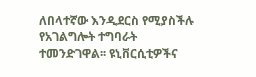ለበላተኛው እንዲደርስ የሚያስችሉ የአገልግሎት ተግባራት ተመንድገዋል፡፡ ዩኒቨርሲቲዎችና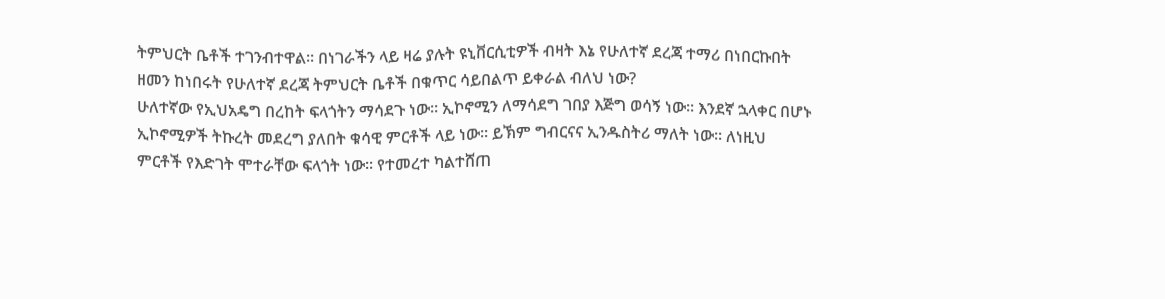ትምህርት ቤቶች ተገንብተዋል፡፡ በነገራችን ላይ ዛሬ ያሉት ዩኒቨርሲቲዎች ብዛት እኔ የሁለተኛ ደረጃ ተማሪ በነበርኩበት ዘመን ከነበሩት የሁለተኛ ደረጃ ትምህርት ቤቶች በቁጥር ሳይበልጥ ይቀራል ብለህ ነው?
ሁለተኛው የኢህአዴግ በረከት ፍላጎትን ማሳደጉ ነው፡፡ ኢኮኖሚን ለማሳደግ ገበያ እጅግ ወሳኝ ነው፡፡ እንደኛ ኋላቀር በሆኑ ኢኮኖሚዎች ትኩረት መደረግ ያለበት ቁሳዊ ምርቶች ላይ ነው፡፡ ይኽም ግብርናና ኢንዱስትሪ ማለት ነው፡፡ ለነዚህ ምርቶች የእድገት ሞተራቸው ፍላጎት ነው፡፡ የተመረተ ካልተሸጠ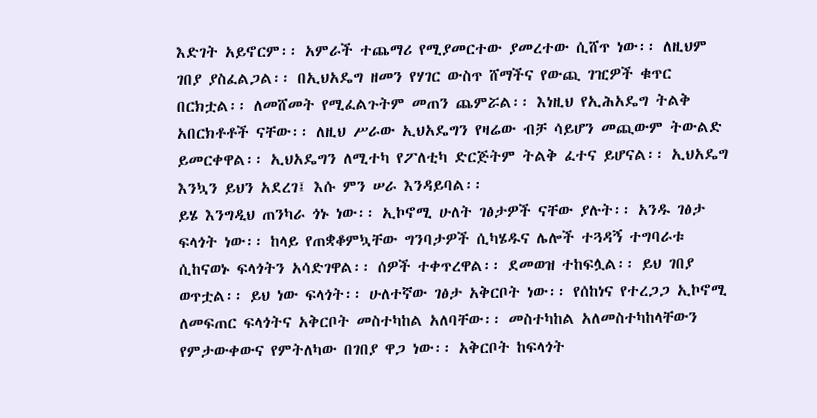እድገት አይኖርም፡፡ አምራች ተጨማሪ የሚያመርተው ያመረተው ሲሸጥ ነው፡፡ ለዚህም ገበያ ያስፈልጋል፡፡ በኢህአዴግ ዘመን የሃገር ውስጥ ሸማችና የውጪ ገዢዎች ቁጥር በርክቷል፡፡ ለመሸመት የሚፈልጉትም መጠን ጨምሯል፡፡ እነዚህ የኢሕአዴግ ትልቅ አበርክቶቶች ናቸው፡፡ ለዚህ ሥራው ኢህአዴግን የዛሬው ብቻ ሳይሆን መጪውም ትውልድ ይመርቀዋል፡፡ ኢህአዴግን ለሚተካ የፖለቲካ ድርጅትም ትልቅ ፈተና ይሆናል፡፡ ኢህአዴግ እንኳን ይህን አደረገ፤ እሱ ምን ሠራ እንዳይባል፡፡
ይሄ እንግዲህ ጠንካራ ጎኑ ነው፡፡ ኢኮኖሚ ሁለት ገፅታዎች ናቸው ያሉት፡፡ አንዱ ገፅታ ፍላጎት ነው፡፡ ከላይ የጠቋቆምኳቸው ግንባታዎች ሲካሄዱና ሌሎች ተጓዳኝ ተግባራቱ ሲከናወኑ ፍላጎትን አሳድገዋል፡፡ ሰዎች ተቀጥረዋል፡፡ ደመወዝ ተከፍሏል፡፡ ይህ ገበያ ወጥቷል፡፡ ይህ ነው ፍላጎት፡፡ ሁለተኛው ገፅታ አቅርቦት ነው፡፡ የሰከነና የተረጋጋ ኢኮኖሚ ለመፍጠር ፍላጎትና አቅርቦት መስተካከል አለባቸው፡፡ መስተካከል አለመስተካከላቸውን የምታውቀውና የምትለካው በገበያ ዋጋ ነው፡፡ አቅርቦት ከፍላጎት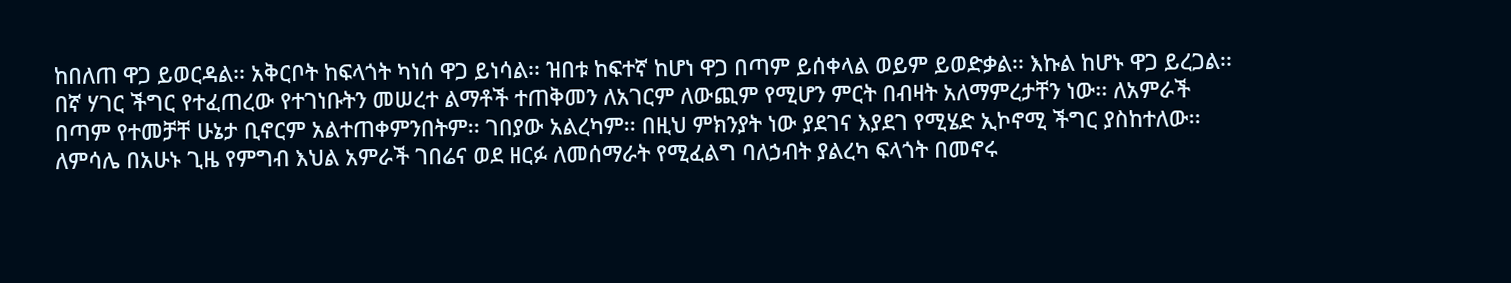ከበለጠ ዋጋ ይወርዳል፡፡ አቅርቦት ከፍላጎት ካነሰ ዋጋ ይነሳል፡፡ ዝበቱ ከፍተኛ ከሆነ ዋጋ በጣም ይሰቀላል ወይም ይወድቃል፡፡ እኩል ከሆኑ ዋጋ ይረጋል፡፡
በኛ ሃገር ችግር የተፈጠረው የተገነቡትን መሠረተ ልማቶች ተጠቅመን ለአገርም ለውጪም የሚሆን ምርት በብዛት አለማምረታቸን ነው፡፡ ለአምራች በጣም የተመቻቸ ሁኔታ ቢኖርም አልተጠቀምንበትም፡፡ ገበያው አልረካም፡፡ በዚህ ምክንያት ነው ያደገና እያደገ የሚሄድ ኢኮኖሚ ችግር ያስከተለው፡፡
ለምሳሌ በአሁኑ ጊዜ የምግብ እህል አምራች ገበሬና ወደ ዘርፉ ለመሰማራት የሚፈልግ ባለኃብት ያልረካ ፍላጎት በመኖሩ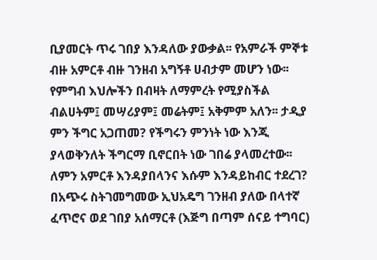ቢያመርት ጥሩ ገበያ እንዳለው ያውቃል፡፡ የአምራች ምኞቱ ብዙ አምርቶ ብዙ ገንዘብ አግኝቶ ሀብታም መሆን ነው፡፡ የምግብ እህሎችን በብዛት ለማምረት የሚያስችል ብልሀትም፤ መሣሪያም፤ መሬትም፤ አቅምም አለን፡፡ ታዲያ ምን ችግር አጋጠመ? የችግሩን ምንነት ነው እንጂ ያላወቅንለት ችግርማ ቢኖርበት ነው ገበሬ ያላመረተው፡፡ ለምን አምርቶ እንዳያበላንና እሱም እንዳይከብር ተደረገ?
በአጭሩ ስትገመግመው ኢህአዴግ ገንዘብ ያለው በላተኛ ፈጥሮና ወደ ገበያ አሰማርቶ (እጅግ በጣም ሰናይ ተግባር)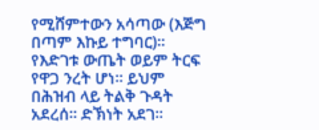የሚሸምተውን አሳጣው (እጅግ በጣም እኩይ ተግባር)፡፡ የእድገቱ ውጤት ወይም ትርፍ የዋጋ ንረት ሆነ፡፡ ይህም በሕዝብ ላይ ትልቅ ጉዳት አደረሰ፡፡ ድኽነት አደገ፡፡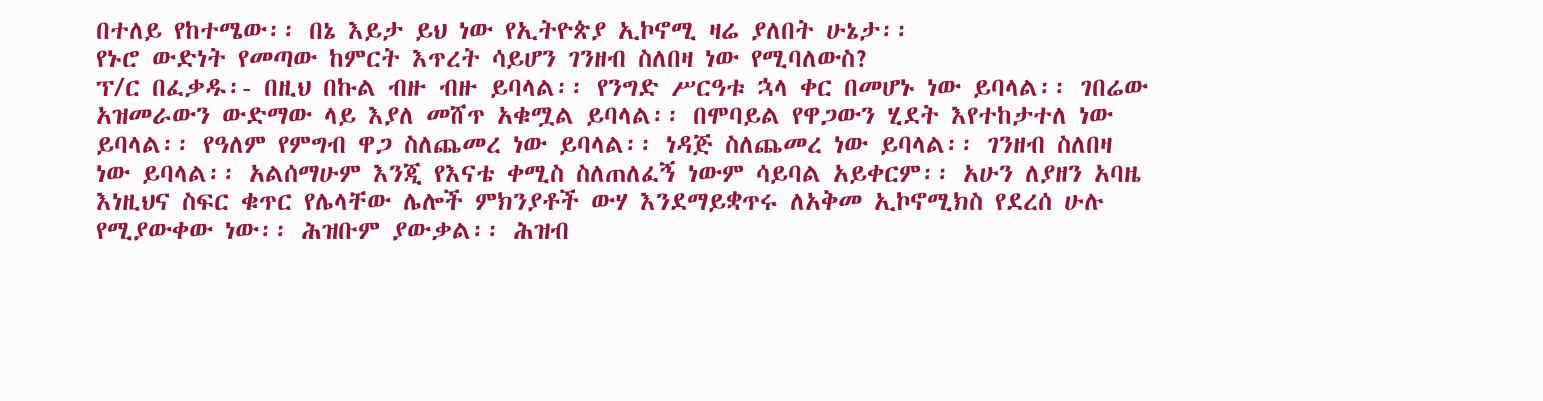በተለይ የከተሜው፡፡ በኔ እይታ ይህ ነው የኢትዮጵያ ኢኮኖሚ ዛሬ ያለበት ሁኔታ፡፡
የኑሮ ውድነት የመጣው ከምርት እጥረት ሳይሆን ገንዘብ ስለበዛ ነው የሚባለውስ?
ፕ/ር በፈቃዱ፡- በዚህ በኩል ብዙ ብዙ ይባላል፡፡ የንግድ ሥርዓቱ ኋላ ቀር በመሆኑ ነው ይባላል፡፡ ገበሬው አዝመራውን ውድማው ላይ እያለ መሸጥ አቁሟል ይባላል፡፡ በሞባይል የዋጋውን ሂደት እየተከታተለ ነው ይባላል፡፡ የዓለም የምግብ ዋጋ ስለጨመረ ነው ይባላል፡፡ ነዳጅ ስለጨመረ ነው ይባላል፡፡ ገንዘብ ስለበዛ ነው ይባላል፡፡ አልሰማሁም እንጂ የእናቴ ቀሚስ ስለጠለፈኝ ነውም ሳይባል አይቀርም፡፡ አሁን ለያዘን አባዜ እነዚህና ስፍር ቁጥር የሌላቸው ሌሎች ምክንያቶች ውሃ እንደማይቋጥሩ ለአቅመ ኢኮኖሚክስ የደረሰ ሁሉ የሚያውቀው ነው፡፡ ሕዝቡም ያውቃል፡፡ ሕዝብ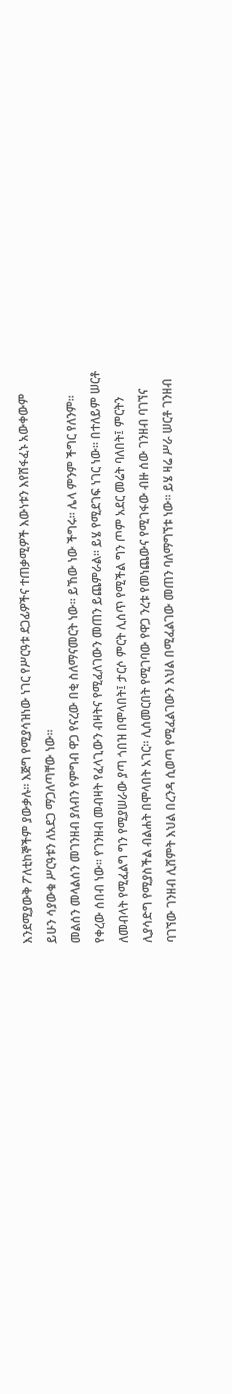እንደሚያውቅ ፖለቲከኞችም ያውቃሉ፡፡ እጅግ የሚያሳዝነው ነገር የሥርዓቱ ደጋፊዎችና ተጠቃሚዎች እውነቱን እየሸፋፈኑ አውቀውም ይሁን ሳያውቁ ሥርዓቱን ለአደጋ ማጋለጣቸው ነው፡፡
መልሰን መላልሰን መገንዘብ ያለብን የምግብ ዋጋ የናረው በቂ ስለማናመርት ነው፡፡ ይኸው ነው ችግሩ፡፡ ሌላ ምንም ችግር የለንም፡፡ የቀረው ሰበብ ነው፡፡ የገንዘብ መብዛት የፈላጊውን ብዛትና የሚፈለገውን መጠን ይጨምራል፡፡ ይሄ የሚደገፍ ነገር ነው፡፡ በተለይም ሠርቶ ለመብላት የሚፈልግ ግን የሚያሠራው ያጣ ጎበዝ በሞላበት፤ ታርሶ ምርት ሊሰጥ የሚችል ግን ጦም አደር መሬት ባለበት፤ ምርትን ሊያሳድግ የሚያስችል ብልሐት በሞላበት አገር፡፡ ሊሰመርበት የሚገባው የዋጋ ንረቱ የመነጨውና የሚገፋው ብዙ ሰው ገንዘብ ባገኘና ባገኘው ገንዘብ ሊሸምት እህል በረንዳ ሲወጣ የሚፈልገውን እህል በሚፈልገው መጠን ባለማግኘቱ ነው፡፡ ይሄ ዛሬ ሥራ ሠርቶ ገንዘብ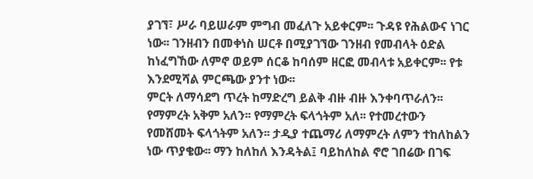ያገኘ፣ ሥራ ባይሠራም ምግብ መፈለጉ አይቀርም፡፡ ጉዳዩ የሕልውና ነገር ነው፡፡ ገንዘብን በመቀነስ ሠርቶ በሚያገኘው ገንዘብ የመብላት ዕድል ከነፈግኸው ለምኖ ወይም ሰርቆ ከባሰም ዘርፎ መብላቱ አይቀርም፡፡ የቱ እንደሚሻል ምርጫው ያንተ ነው፡፡
ምርት ለማሳደግ ጥረት ከማድረግ ይልቅ ብዙ ብዙ እንቀባጥራለን፡፡ የማምረት አቅም አለን፡፡ የማምረት ፍላጎትም አለ፡፡ የተመረተውን የመሸመት ፍላጎትም አለን፡፡ ታዲያ ተጨማሪ ለማምረት ለምን ተከለከልን ነው ጥያቄው፡፡ ማን ከለከለ እንዳትል፤ ባይከለከል ኖሮ ገበሬው በገፍ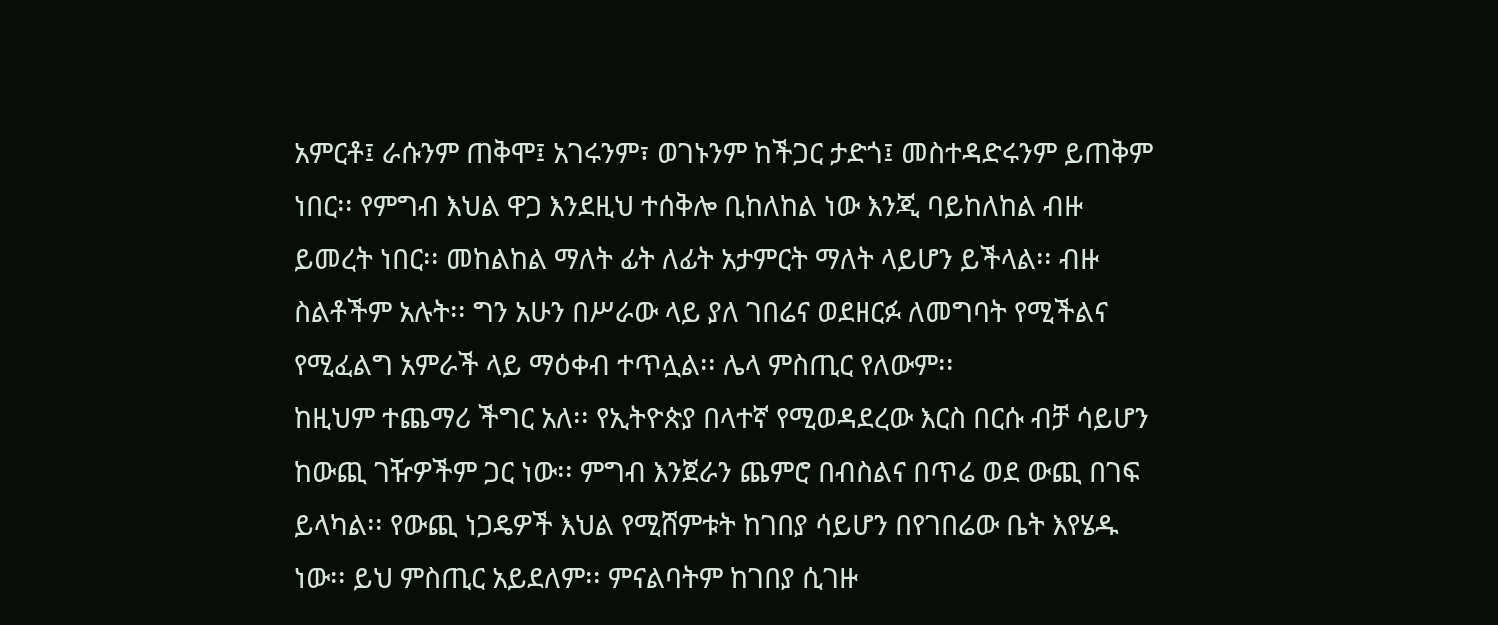አምርቶ፤ ራሱንም ጠቅሞ፤ አገሩንም፣ ወገኑንም ከችጋር ታድጎ፤ መስተዳድሩንም ይጠቅም ነበር፡፡ የምግብ እህል ዋጋ እንደዚህ ተሰቅሎ ቢከለከል ነው እንጂ ባይከለከል ብዙ ይመረት ነበር፡፡ መከልከል ማለት ፊት ለፊት አታምርት ማለት ላይሆን ይችላል፡፡ ብዙ ስልቶችም አሉት፡፡ ግን አሁን በሥራው ላይ ያለ ገበሬና ወደዘርፉ ለመግባት የሚችልና የሚፈልግ አምራች ላይ ማዕቀብ ተጥሏል፡፡ ሌላ ምስጢር የለውም፡፡
ከዚህም ተጨማሪ ችግር አለ፡፡ የኢትዮጵያ በላተኛ የሚወዳደረው እርስ በርሱ ብቻ ሳይሆን ከውጪ ገዥዎችም ጋር ነው፡፡ ምግብ እንጀራን ጨምሮ በብስልና በጥሬ ወደ ውጪ በገፍ ይላካል፡፡ የውጪ ነጋዴዎች እህል የሚሸምቱት ከገበያ ሳይሆን በየገበሬው ቤት እየሄዱ ነው፡፡ ይህ ምስጢር አይደለም፡፡ ምናልባትም ከገበያ ሲገዙ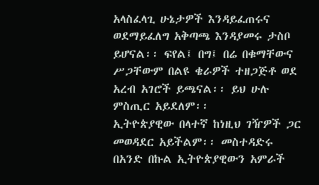አላስፈላጊ ሁኔታዎች እንዳይፈጠሩና ወደማይፈለግ አቅጣጫ እንዳያመሩ ታስቦ ይሆናል፡፡ ፍየል፤ በግ፤ በሬ በቁማቸውና ሥጋቸውም በልዩ ቄራዎች ተዘጋጅቶ ወደ አረብ አገሮች ይጫናል፡፡ ይህ ሁሉ ምስጢር አይደለም፡፡
ኢትዮጵያዊው በላተኛ ከነዚህ ገዥዎች ጋር መወዳደር አይችልም፡፡ መስተዳድሩ በአንድ በኩል ኢትዮጵያዊውን አምራች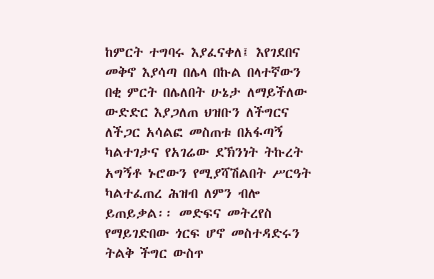ከምርት ተግባሩ እያፈናቀለ፤ እየገደበና መቅኖ እያሳጣ በሌላ በኩል በላተኛውን በቂ ምርት በሌለበት ሁኔታ ለማይችለው ውድድር እያጋለጠ ህዝቡን ለችግርና ለችጋር አሳልፎ መስጠቱ በአፋጣኝ ካልተገታና የአገሬው ደኽንነት ትኩረት አግኝቶ ኑሮውን የሚያሻሽልበት ሥርዓት ካልተፈጠረ ሕዝብ ለምን ብሎ ይጠይቃል፡፡ መድፍና መትረየስ የማይገድበው ጎርፍ ሆኖ መስተዳድሩን ትልቅ ችግር ውስጥ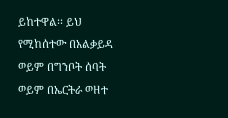ይከተዋል፡፡ ይህ የሚከሰተው በአልቃይዳ ወይም በግንቦት ሰባት ወይም በኤርትራ ወዘተ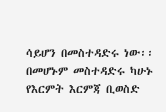ሳይሆን በመስተዳድሩ ነው፡፡ በመሆኑም መስተዳድሩ ካሁኑ የእርምት እርምጃ ቢወስድ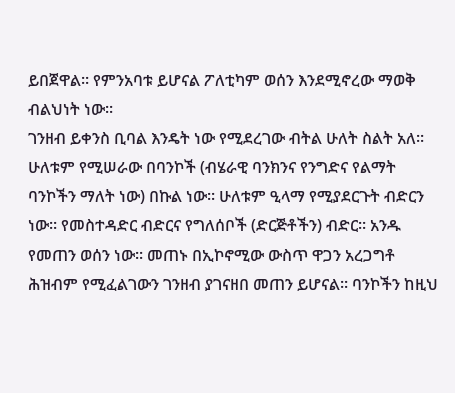ይበጀዋል፡፡ የምንአባቱ ይሆናል ፖለቲካም ወሰን እንደሚኖረው ማወቅ ብልህነት ነው፡፡
ገንዘብ ይቀንስ ቢባል እንዴት ነው የሚደረገው ብትል ሁለት ስልት አለ፡፡ ሁለቱም የሚሠራው በባንኮች (ብሄራዊ ባንክንና የንግድና የልማት ባንኮችን ማለት ነው) በኩል ነው፡፡ ሁለቱም ዒላማ የሚያደርጉት ብድርን ነው፡፡ የመስተዳድር ብድርና የግለሰቦች (ድርጅቶችን) ብድር፡፡ አንዱ የመጠን ወሰን ነው፡፡ መጠኑ በኢኮኖሚው ውስጥ ዋጋን አረጋግቶ ሕዝብም የሚፈልገውን ገንዘብ ያገናዘበ መጠን ይሆናል፡፡ ባንኮችን ከዚህ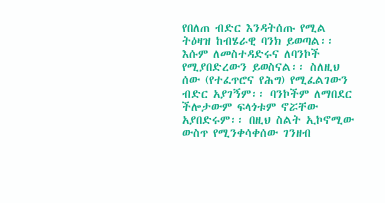የበለጠ ብድር እንዳትሰጡ የሚል ትዕዛዝ ከብሄራዊ ባንክ ይወጣል፡፡ እሱም ለመስተዳድሩና ለባንኮች የሚያበድረውን ይወስናል፡፡ ስለዚህ ሰው (የተፈጥሮና የሕግ) የሚፈልገውን ብድር አያገኝም፡፡ ባንኮችም ለማበደር ችሎታውም ፍላጎቱም ኖሯቸው አያበድሩም፡፡ በዚህ ስልት ኢኮኖሚው ውስጥ የሚንቀሳቀሰው ገንዘብ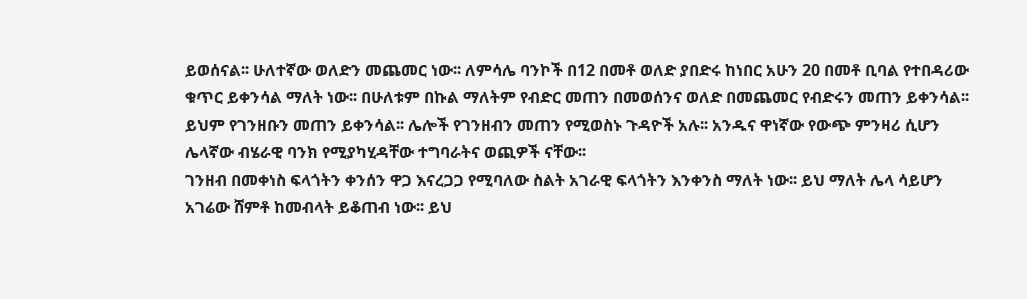ይወሰናል፡፡ ሁለተኛው ወለድን መጨመር ነው፡፡ ለምሳሌ ባንኮች በ12 በመቶ ወለድ ያበድሩ ከነበር አሁን 20 በመቶ ቢባል የተበዳሪው ቁጥር ይቀንሳል ማለት ነው፡፡ በሁለቱም በኩል ማለትም የብድር መጠን በመወሰንና ወለድ በመጨመር የብድሩን መጠን ይቀንሳል፡፡ ይህም የገንዘቡን መጠን ይቀንሳል፡፡ ሌሎች የገንዘብን መጠን የሚወስኑ ጉዳዮች አሉ፡፡ አንዱና ዋነኛው የውጭ ምንዛሪ ሲሆን ሌላኛው ብሄራዊ ባንክ የሚያካሂዳቸው ተግባራትና ወጪዎች ናቸው፡፡
ገንዘብ በመቀነስ ፍላጎትን ቀንሰን ዋጋ እናረጋጋ የሚባለው ስልት አገራዊ ፍላጎትን እንቀንስ ማለት ነው፡፡ ይህ ማለት ሌላ ሳይሆን አገሬው ሸምቶ ከመብላት ይቆጠብ ነው፡፡ ይህ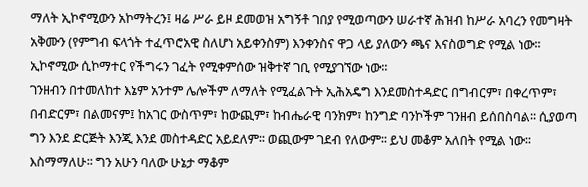ማለት ኢኮኖሚውን አኮማትረን፤ ዛሬ ሥራ ይዞ ደመወዝ አግኝቶ ገበያ የሚወጣውን ሠራተኛ ሕዝብ ከሥራ አባረን የመግዛት አቅሙን (የምግብ ፍላጎት ተፈጥሮአዊ ስለሆነ አይቀንስም) እንቀንስና ዋጋ ላይ ያለውን ጫና እናስወግድ የሚል ነው፡፡ ኢኮኖሚው ሲኮማተር የችግሩን ገፈት የሚቀምሰው ዝቅተኛ ገቢ የሚያገኘው ነው፡፡
ገንዘብን በተመለከተ እኔም አንተም ሌሎችም ለማለት የሚፈልጉት ኢሕአዴግ እንደመስተዳድር በግብርም፣ በቀረጥም፣ በብድርም፣ በልመናም፤ ከአገር ውስጥም፣ ከውጪም፣ ከብሔራዊ ባንክም፣ ከንግድ ባንኮችም ገንዘብ ይሰበስባል፡፡ ሲያወጣ ግን እንደ ድርጅት እንጂ እንደ መስተዳድር አይደለም፡፡ ወጪውም ገደብ የለውም፡፡ ይህ መቆም አለበት የሚል ነው፡፡ እስማማለሁ፡፡ ግን አሁን ባለው ሁኔታ ማቆም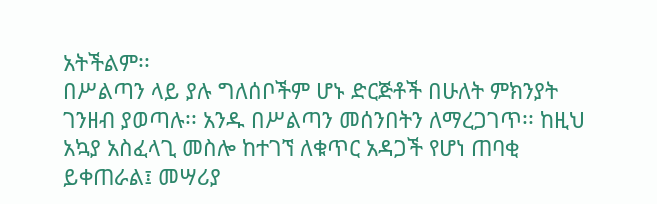አትችልም፡፡
በሥልጣን ላይ ያሉ ግለሰቦችም ሆኑ ድርጅቶች በሁለት ምክንያት ገንዘብ ያወጣሉ፡፡ አንዱ በሥልጣን መሰንበትን ለማረጋገጥ፡፡ ከዚህ አኳያ አስፈላጊ መስሎ ከተገኘ ለቁጥር አዳጋች የሆነ ጠባቂ ይቀጠራል፤ መሣሪያ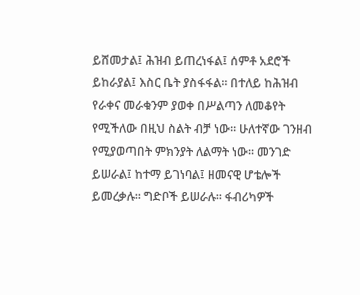ይሸመታል፤ ሕዝብ ይጠረነፋል፤ ሰምቶ አደሮች ይከራያል፤ እስር ቤት ያስፋፋል፡፡ በተለይ ከሕዝብ የራቀና መራቁንም ያወቀ በሥልጣን ለመቆየት የሚችለው በዚህ ስልት ብቻ ነው፡፡ ሁለተኛው ገንዘብ የሚያወጣበት ምክንያት ለልማት ነው፡፡ መንገድ ይሠራል፤ ከተማ ይገነባል፤ ዘመናዊ ሆቴሎች ይመረቃሉ፡፡ ግድቦች ይሠራሉ፡፡ ፋብሪካዎች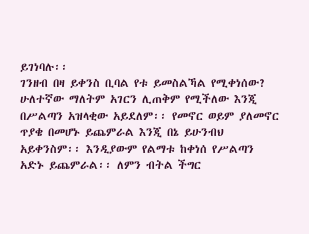ይገነባሉ፡፡
ገንዘብ በዛ ይቀንስ ቢባል የቱ ይመስልኻል የሚቀነሰው? ሁለተኛው ማለትም አገርን ሊጠቅም የሚችለው እንጂ በሥልጣን አዝላቂው አይደለም፡፡ የመኖር ወይም ያለመኖር ጥያቄ በመሆኑ ይጨምራል እንጂ በኔ ይሁንብህ አይቀንስም፡፡ እንዲያውም የልማቱ ከቀነሰ የሥልጣን አድኑ ይጨምራል፡፡ ለምን ብትል ችግር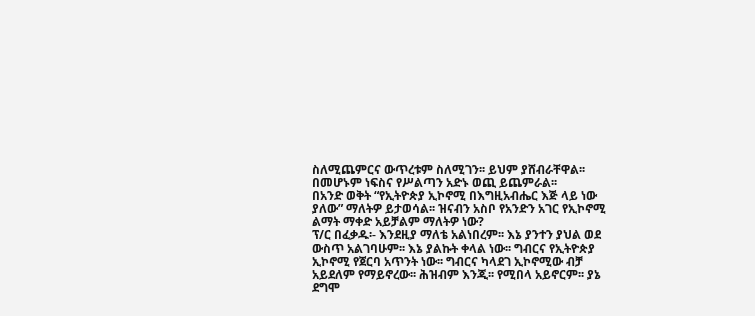ስለሚጨምርና ውጥረቱም ስለሚገን፡፡ ይህም ያሸብራቸዋል፡፡ በመሆኑም ነፍስና የሥልጣን አድኑ ወጪ ይጨምራል፡፡
በአንድ ወቅት “የኢትዮጵያ ኢኮኖሚ በእግዚአብሔር እጅ ላይ ነው ያለው” ማለትዎ ይታወሳል፡፡ ዝናብን አስቦ የአንድን አገር የኢኮኖሚ ልማት ማቀድ አይቻልም ማለትዎ ነው?
ፕ/ር በፈቃዱ፡- እንደዚያ ማለቴ አልነበረም፡፡ እኔ ያንተን ያህል ወደ ውስጥ አልገባሁም፡፡ እኔ ያልኩት ቀላል ነው፡፡ ግብርና የኢትዮጵያ ኢኮኖሚ የጀርባ አጥንት ነው፡፡ ግብርና ካላደገ ኢኮኖሚው ብቻ አይደለም የማይኖረው፡፡ ሕዝብም እንጂ፡፡ የሚበላ አይኖርም፡፡ ያኔ ደግሞ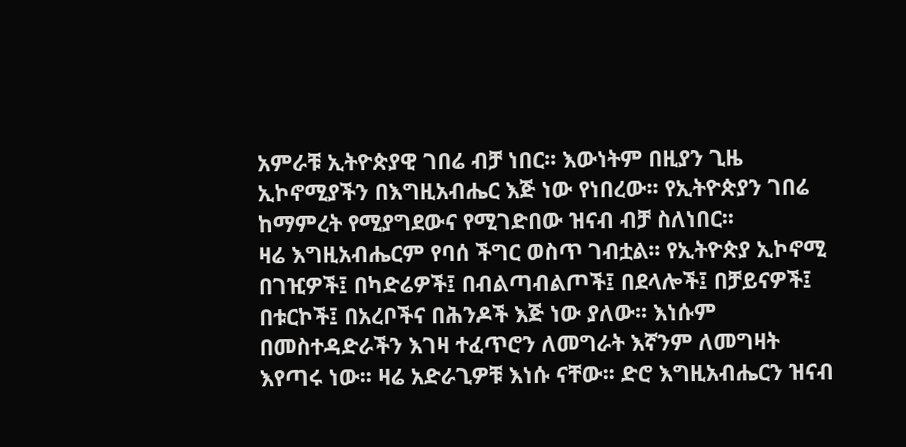አምራቹ ኢትዮጵያዊ ገበሬ ብቻ ነበር፡፡ እውነትም በዚያን ጊዜ ኢኮኖሚያችን በእግዚአብሔር እጅ ነው የነበረው፡፡ የኢትዮጵያን ገበሬ ከማምረት የሚያግደውና የሚገድበው ዝናብ ብቻ ስለነበር፡፡
ዛሬ እግዚአብሔርም የባሰ ችግር ወስጥ ገብቷል፡፡ የኢትዮጵያ ኢኮኖሚ በገዢዎች፤ በካድሬዎች፤ በብልጣብልጦች፤ በደላሎች፤ በቻይናዎች፤ በቱርኮች፤ በአረቦችና በሕንዶች እጅ ነው ያለው፡፡ እነሱም በመስተዳድራችን እገዛ ተፈጥሮን ለመግራት እኛንም ለመግዛት እየጣሩ ነው፡፡ ዛሬ አድራጊዎቹ እነሱ ናቸው፡፡ ድሮ እግዚአብሔርን ዝናብ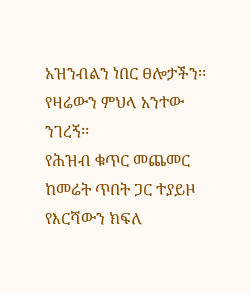አዝንብልን ነበር ፀሎታችን፡፡ የዛሬውን ምህላ አንተው ንገረኝ፡፡
የሕዝብ ቁጥር መጨመር ከመሬት ጥበት ጋር ተያይዞ የእርሻውን ክፍለ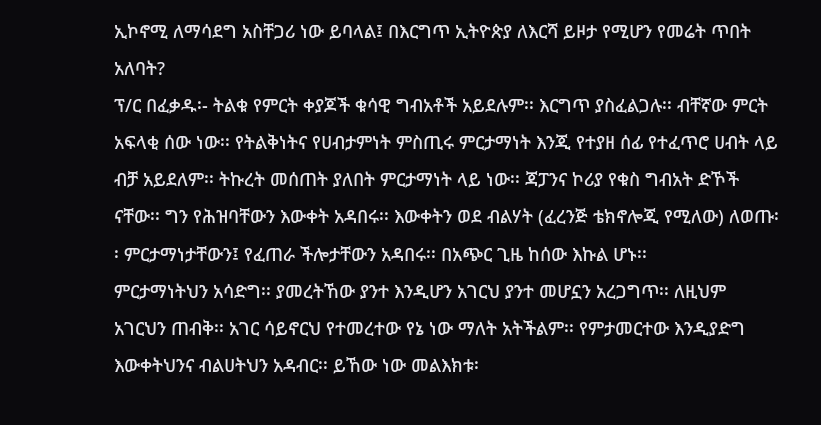ኢኮኖሚ ለማሳደግ አስቸጋሪ ነው ይባላል፤ በእርግጥ ኢትዮጵያ ለእርሻ ይዞታ የሚሆን የመሬት ጥበት አለባት?
ፕ/ር በፈቃዱ፡- ትልቁ የምርት ቀያጆች ቁሳዊ ግብአቶች አይደሉም፡፡ እርግጥ ያስፈልጋሉ፡፡ ብቸኛው ምርት አፍላቂ ሰው ነው፡፡ የትልቅነትና የሀብታምነት ምስጢሩ ምርታማነት እንጂ የተያዘ ሰፊ የተፈጥሮ ሀብት ላይ ብቻ አይደለም፡፡ ትኩረት መሰጠት ያለበት ምርታማነት ላይ ነው፡፡ ጃፓንና ኮሪያ የቁስ ግብአት ድኾች ናቸው፡፡ ግን የሕዝባቸውን እውቀት አዳበሩ፡፡ እውቀትን ወደ ብልሃት (ፈረንጅ ቴክኖሎጂ የሚለው) ለወጡ፡፡ ምርታማነታቸውን፤ የፈጠራ ችሎታቸውን አዳበሩ፡፡ በአጭር ጊዜ ከሰው እኩል ሆኑ፡፡
ምርታማነትህን አሳድግ፡፡ ያመረትኸው ያንተ እንዲሆን አገርህ ያንተ መሆኗን አረጋግጥ፡፡ ለዚህም አገርህን ጠብቅ፡፡ አገር ሳይኖርህ የተመረተው የኔ ነው ማለት አትችልም፡፡ የምታመርተው እንዲያድግ እውቀትህንና ብልሀትህን አዳብር፡፡ ይኸው ነው መልእክቱ፡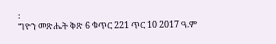፡
ግዮን መጽሔት ቅጽ 6 ቁጥር 221 ጥር 10 2017 ዓ.ም